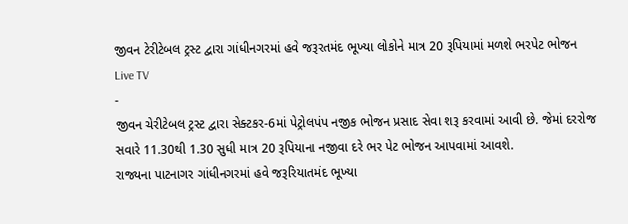જીવન ટેરીટેબલ ટ્રસ્ટ દ્વારા ગાંધીનગરમાં હવે જરૂરતમંદ ભૂખ્યા લોકોને માત્ર 20 રૂપિયામાં મળશે ભરપેટ ભોજન
Live TV
-
જીવન ચેરીટેબલ ટ્રસ્ટ દ્વારા સેક્ટકર-6માં પેટ્રોલપંપ નજીક ભોજન પ્રસાદ સેવા શરૂ કરવામાં આવી છે. જેમાં દરરોજ સવારે 11.30થી 1.30 સુધી માત્ર 20 રૂપિયાના નજીવા દરે ભર પેટ ભોજન આપવામાં આવશે.
રાજ્યના પાટનાગર ગાંધીનગરમાં હવે જરૂરિયાતમંદ ભૂખ્યા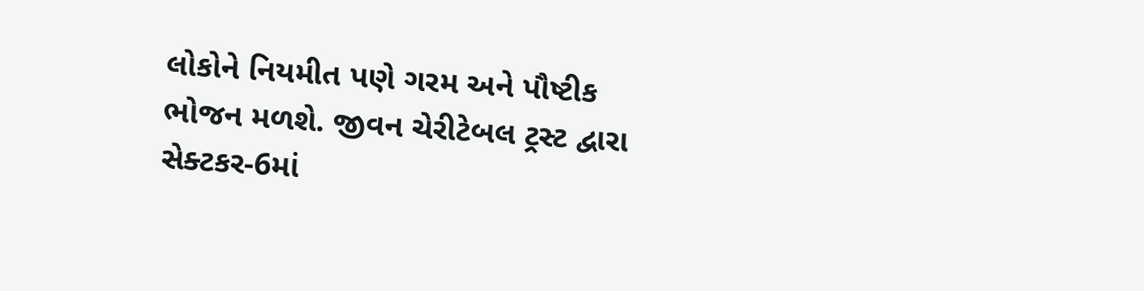લોકોને નિયમીત પણે ગરમ અને પૌષ્ટીક ભોજન મળશે. જીવન ચેરીટેબલ ટ્રસ્ટ દ્વારા સેક્ટકર-6માં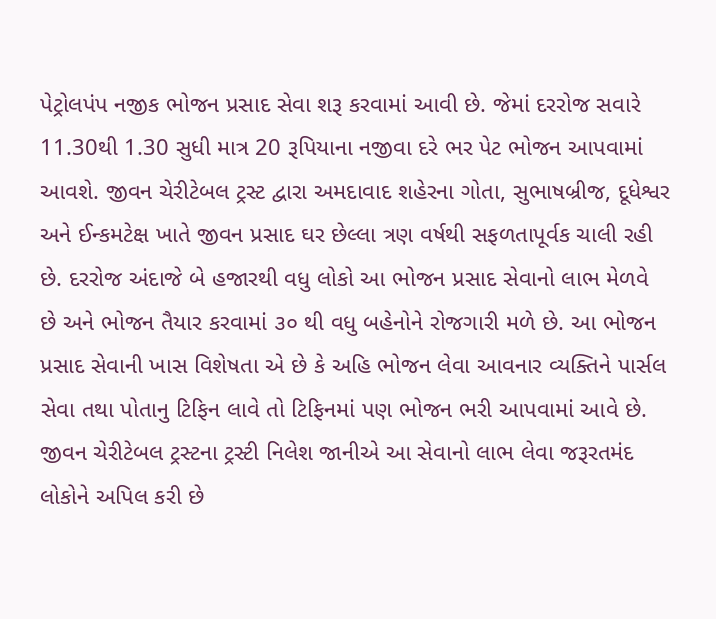પેટ્રોલપંપ નજીક ભોજન પ્રસાદ સેવા શરૂ કરવામાં આવી છે. જેમાં દરરોજ સવારે 11.30થી 1.30 સુધી માત્ર 20 રૂપિયાના નજીવા દરે ભર પેટ ભોજન આપવામાં આવશે. જીવન ચેરીટેબલ ટ્રસ્ટ દ્વારા અમદાવાદ શહેરના ગોતા, સુભાષબ્રીજ, દૂધેશ્વર અને ઈન્કમટેક્ષ ખાતે જીવન પ્રસાદ ઘર છેલ્લા ત્રણ વર્ષથી સફળતાપૂર્વક ચાલી રહી છે. દરરોજ અંદાજે બે હજારથી વધુ લોકો આ ભોજન પ્રસાદ સેવાનો લાભ મેળવે છે અને ભોજન તૈયાર કરવામાં ૩૦ થી વધુ બહેનોને રોજગારી મળે છે. આ ભોજન પ્રસાદ સેવાની ખાસ વિશેષતા એ છે કે અહિ ભોજન લેવા આવનાર વ્યક્તિને પાર્સલ સેવા તથા પોતાનુ ટિફિન લાવે તો ટિફિનમાં પણ ભોજન ભરી આપવામાં આવે છે. જીવન ચેરીટેબલ ટ્રસ્ટના ટ્રસ્ટી નિલેશ જાનીએ આ સેવાનો લાભ લેવા જરૂરતમંદ લોકોને અપિલ કરી છે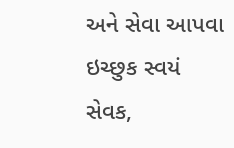અને સેવા આપવા ઇચ્છુક સ્વયં સેવક,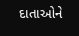દાતાઓને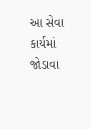આ સેવા કાર્યમાં જોડાવા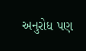અનુરોધ પણ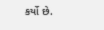કર્યો છે.